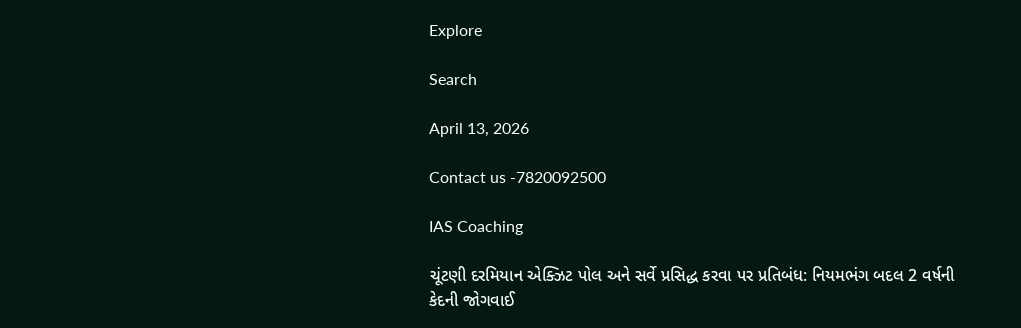Explore

Search

April 13, 2026

Contact us -7820092500

IAS Coaching

ચૂંટણી દરમિયાન એક્ઝિટ પોલ અને સર્વે પ્રસિદ્ધ કરવા પર પ્રતિબંધ: નિયમભંગ બદલ 2 વર્ષની કેદની જોગવાઈ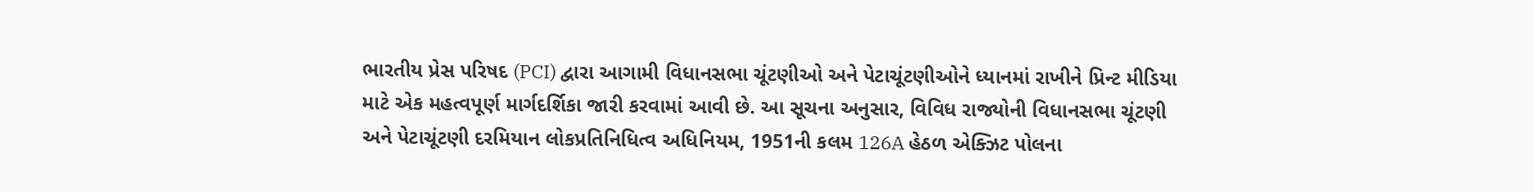ભારતીય પ્રેસ પરિષદ (PCI) દ્વારા આગામી વિધાનસભા ચૂંટણીઓ અને પેટાચૂંટણીઓને ધ્યાનમાં રાખીને પ્રિન્ટ મીડિયા માટે એક મહત્વપૂર્ણ માર્ગદર્શિકા જારી કરવામાં આવી છે. આ સૂચના અનુસાર, વિવિધ રાજ્યોની વિધાનસભા ચૂંટણી અને પેટાચૂંટણી દરમિયાન લોકપ્રતિનિધિત્વ અધિનિયમ, 1951ની કલમ 126A હેઠળ એક્ઝિટ પોલના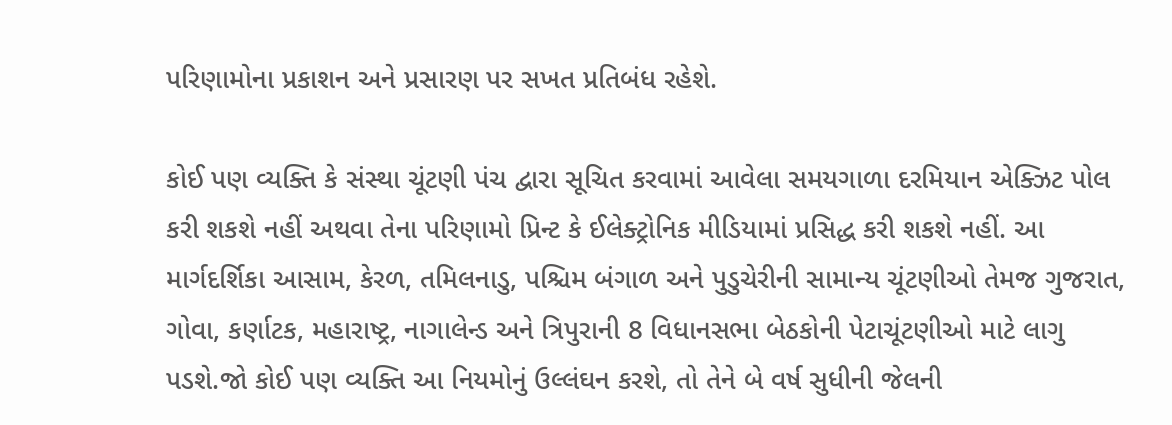પરિણામોના પ્રકાશન અને પ્રસારણ પર સખત પ્રતિબંધ રહેશે.

કોઈ પણ વ્યક્તિ કે સંસ્થા ચૂંટણી પંચ દ્વારા સૂચિત કરવામાં આવેલા સમયગાળા દરમિયાન એક્ઝિટ પોલ કરી શકશે નહીં અથવા તેના પરિણામો પ્રિન્ટ કે ઈલેક્ટ્રોનિક મીડિયામાં પ્રસિદ્ધ કરી શકશે નહીં. આ માર્ગદર્શિકા આસામ, કેરળ, તમિલનાડુ, પશ્ચિમ બંગાળ અને પુડુચેરીની સામાન્ય ચૂંટણીઓ તેમજ ગુજરાત, ગોવા, કર્ણાટક, મહારાષ્ટ્ર, નાગાલેન્ડ અને ત્રિપુરાની 8 વિધાનસભા બેઠકોની પેટાચૂંટણીઓ માટે લાગુ પડશે.જો કોઈ પણ વ્યક્તિ આ નિયમોનું ઉલ્લંઘન કરશે, તો તેને બે વર્ષ સુધીની જેલની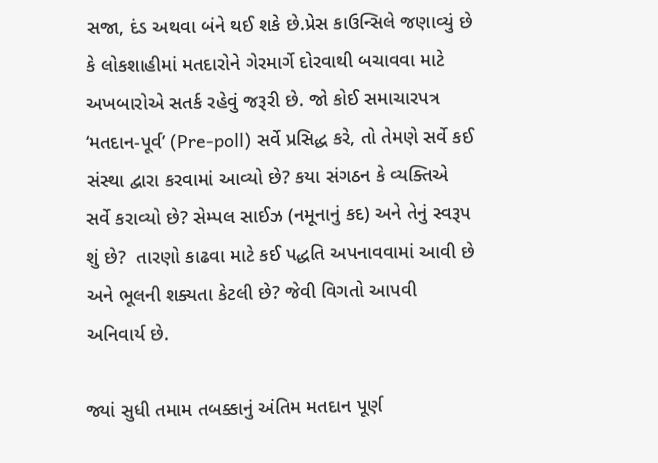સજા, દંડ અથવા બંને થઈ શકે છે.પ્રેસ કાઉન્સિલે જણાવ્યું છે કે લોકશાહીમાં મતદારોને ગેરમાર્ગે દોરવાથી બચાવવા માટે અખબારોએ સતર્ક રહેવું જરૂરી છે. જો કોઈ સમાચારપત્ર ‘મતદાન-પૂર્વ’ (Pre-poll) સર્વે પ્રસિદ્ધ કરે, તો તેમણે સર્વે કઈ સંસ્થા દ્વારા કરવામાં આવ્યો છે? કયા સંગઠન કે વ્યક્તિએ સર્વે કરાવ્યો છે? સેમ્પલ સાઈઝ (નમૂનાનું કદ) અને તેનું સ્વરૂપ શું છે?  તારણો કાઢવા માટે કઈ પદ્ધતિ અપનાવવામાં આવી છે અને ભૂલની શક્યતા કેટલી છે? જેવી વિગતો આપવી અનિવાર્ય છે.

જ્યાં સુધી તમામ તબક્કાનું અંતિમ મતદાન પૂર્ણ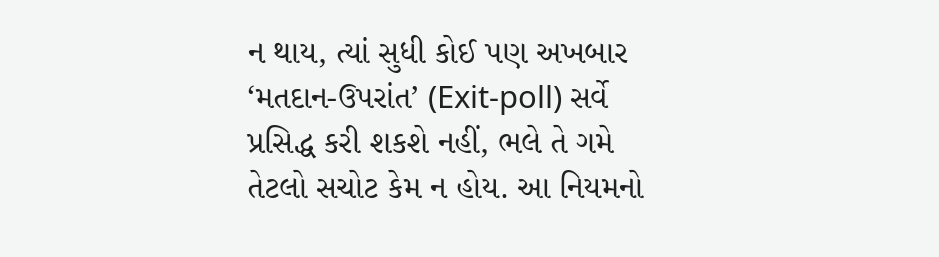ન થાય, ત્યાં સુધી કોઈ પણ અખબાર ‘મતદાન-ઉપરાંત’ (Exit-poll) સર્વે પ્રસિદ્ધ કરી શકશે નહીં, ભલે તે ગમે તેટલો સચોટ કેમ ન હોય. આ નિયમનો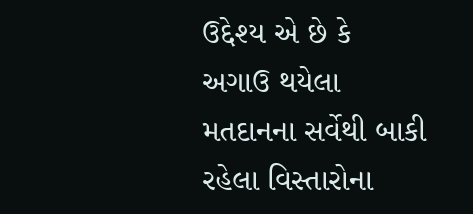ઉદ્દેશ્ય એ છે કે અગાઉ થયેલા મતદાનના સર્વેથી બાકી રહેલા વિસ્તારોના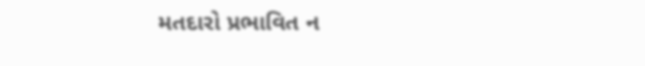મતદારો પ્રભાવિત ન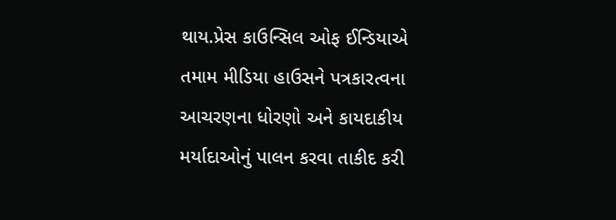થાય.પ્રેસ કાઉન્સિલ ઓફ ઈન્ડિયાએ તમામ મીડિયા હાઉસને પત્રકારત્વના આચરણના ધોરણો અને કાયદાકીય મર્યાદાઓનું પાલન કરવા તાકીદ કરી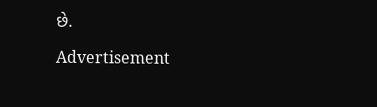છે.

Advertisement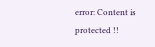error: Content is protected !!